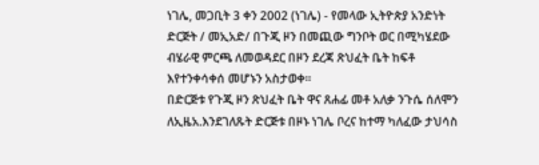ነገሌ, መጋቢት 3 ቀን 2002 (ነገሌ) - የመላው ኢትዮጵያ አንድነት ድርጅት / መኢአድ/ በጉጂ ዞን በመጪው ግንቦት ወር በሚካሄደው ብሄራዊ ምርጫ ለመወዳደር በዞን ደረጃ ጽህፈት ቤት ከፍቶ እየተንቀሳቀሰ መሆኑን አስታወቀ፡፡
በድርጅቱ የጉጂ ዞን ጽህፈት ቤት ዋና ጸሐፊ መቶ አለቃ ንጉሴ ሰለሞን ለኢዜአ.እንደገለጹት ድርጅቱ በዞኑ ነገሌ ቦረና ከተማ ካለፈው ታህሳስ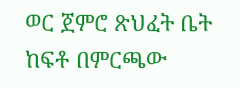ወር ጀምሮ ጽህፈት ቤት ከፍቶ በምርጫው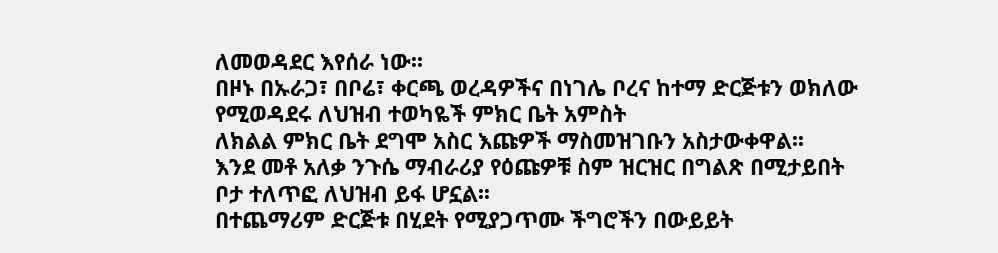ለመወዳደር እየሰራ ነው፡፡
በዞኑ በኡራጋ፣ በቦሬ፣ ቀርጫ ወረዳዎችና በነገሌ ቦረና ከተማ ድርጅቱን ወክለው የሚወዳደሩ ለህዝብ ተወካዬች ምክር ቤት አምስት
ለክልል ምክር ቤት ደግሞ አስር እጩዎች ማስመዝገቡን አስታውቀዋል፡፡
እንደ መቶ አለቃ ንጉሴ ማብራሪያ የዕጩዎቹ ስም ዝርዝር በግልጽ በሚታይበት ቦታ ተለጥፎ ለህዝብ ይፋ ሆኗል፡፡
በተጨማሪም ድርጅቱ በሂደት የሚያጋጥሙ ችግሮችን በውይይት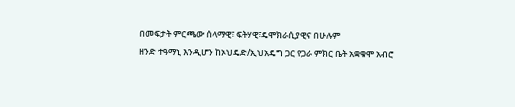በመፍታት ምርጫው ሰላማዊ፣ ፍትሃዊ፣ዴሞክራሲያዊና በሁሉም
ዘንድ ተዓማኒ እንዲሆን ከኦህዴድ/ኢህአዴግ ጋር የጋራ ምክር ቤት አቋቁሞ አብሮ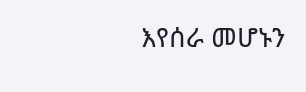እየሰራ መሆኑን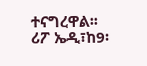ተናግረዋል፡፡
ሪፖ ኤዲ፣ከ9፡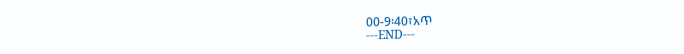00-9፡40፣አጥ
---END---